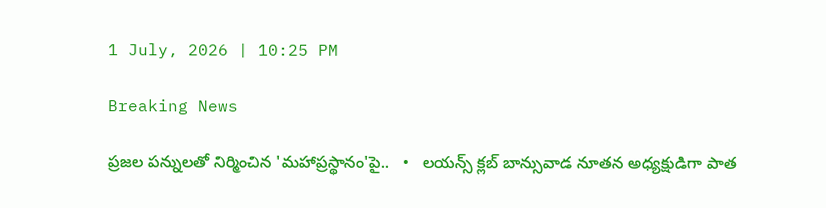1 July, 2026 | 10:25 PM

Breaking News

ప్రజల పన్నులతో నిర్మించిన 'మహాప్రస్థానం'పై..   •   లయన్స్ క్లబ్ బాన్సువాడ నూతన అధ్యక్షుడిగా పాత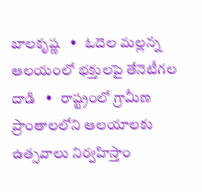బాలకృష్ణ   •   ఓదెల మల్లన్న ఆలయంలో భక్తులపై తేనెటీగల దాడి   •   రాష్ట్రంలో గ్రామీణ ప్రాంతాలలోని ఆలయాలకు ఉత్సవాలు నిర్వహిస్తాం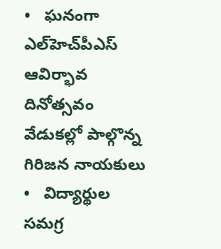•   ఘనంగా ఎల్‌హెచ్‌పీఎస్ ఆవిర్భావ దినోత్సవం వేడుకల్లో పాల్గొన్న గిరిజన నాయకులు   •   విద్యార్థుల సమగ్ర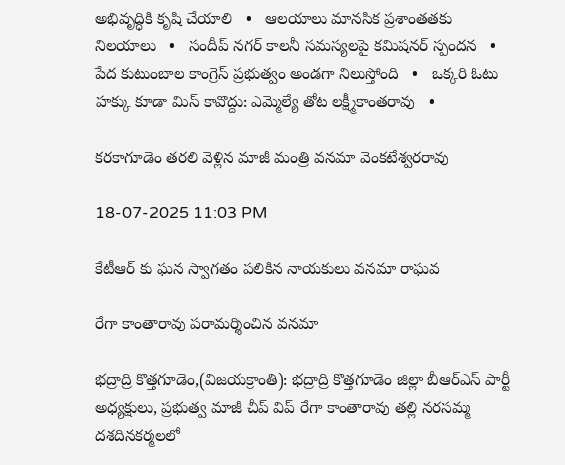అభివృద్ధికి కృషి చేయాలి   •   ఆలయాలు మానసిక ప్రశాంతతకు నిలయాలు   •   సందీప్ నగర్ కాలనీ సమస్యలపై కమిషనర్ స్పందన   •   పేద కుటుంబాల కాంగ్రెస్ ప్రభుత్వం అండగా నిలుస్తోంది   •   ఒక్కరి ఓటు హక్కు కూడా మిస్ కావొద్దు: ఎమ్మెల్యే తోట లక్ష్మీకాంతరావు   •

కరకాగూడెం తరలి వెళ్లిన మాజీ మంత్రి వనమా వెంకటేశ్వరరావు

18-07-2025 11:03 PM

కేటీఆర్ కు ఘన స్వాగతం పలికిన నాయకులు వనమా రాఘవ

రేగా కాంతారావు పరామర్శించిన వనమా

భద్రాద్రి కొత్తగూడెం,(విజయక్రాంతి): భద్రాద్రి కొత్తగూడెం జిల్లా బీఆర్ఎస్ పార్టీ అధ్యక్షులు, ప్రభుత్వ మాజీ చీప్ విప్ రేగా కాంతారావు తల్లి నరసమ్మ దశదినకర్మలలో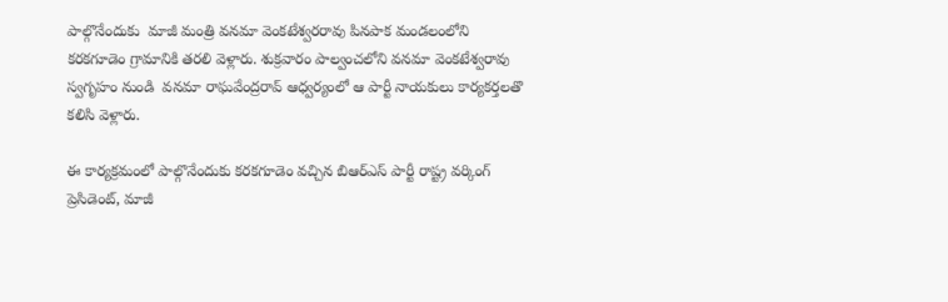పాల్గొనేందుకు  మాజీ మంత్రి వనమా వెంకటేశ్వరరావు పినపాక మండలంలోని కరకగూడెం గ్రామానికి తరలి వెళ్లారు. శుక్రవారం పాల్వంచలోని వనమా వెంకటేశ్వరావు స్వగృహం నుండి  వనమా రాఘవేంద్రరావ్ ఆధ్వర్యంలో ఆ పార్టీ నాయకులు కార్యకర్తలతొ కలిసి వెళ్లారు.

ఈ కార్యక్రమంలో పాల్గొనేందుకు కరకగూడెం వచ్చిన బిఆర్ఎస్ పార్టీ రాష్ట్ర వర్కింగ్ ప్రెసిడెంట్, మాజీ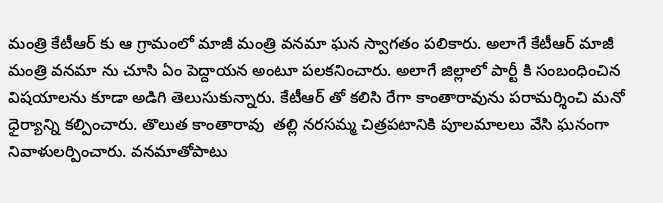మంత్రి కేటీఆర్ కు ఆ గ్రామంలో మాజీ మంత్రి వనమా ఘన స్వాగతం పలికారు. అలాగే కేటీఆర్ మాజీ మంత్రి వనమా ను చూసి ఏం పెద్దాయన అంటూ పలకనించారు. అలాగే జిల్లాలో పార్టీ కి సంబంధించిన విషయాలను కూడా అడిగి తెలుసుకున్నారు. కేటీఆర్ తో కలిసి రేగా కాంతారావును పరామర్శించి మనో ధైర్యాన్ని కల్పించారు. తొలుత కాంతారావు  తల్లి నరసమ్మ చిత్రపటానికి పూలమాలలు వేసి ఘనంగా నివాళులర్పించారు. వనమాతోపాటు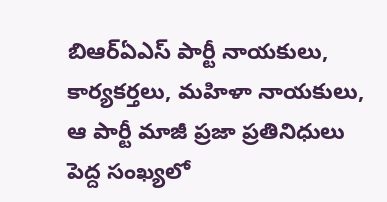బిఆర్ఏఎస్ పార్టీ నాయకులు, కార్యకర్తలు, మహిళా నాయకులు, ఆ పార్టీ మాజీ ప్రజా ప్రతినిధులు పెద్ద సంఖ్యలో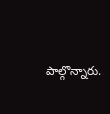పాల్గొన్నారు.